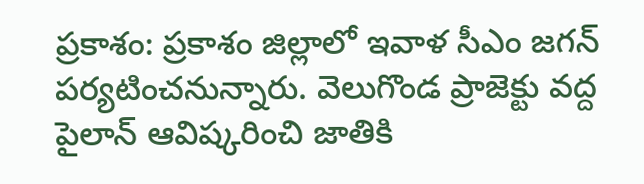ప్రకాశం: ప్రకాశం జిల్లాలో ఇవాళ సీఎం జగన్ పర్యటించనున్నారు. వెలుగొండ ప్రాజెక్టు వద్ద పైలాన్ ఆవిష్కరించి జాతికి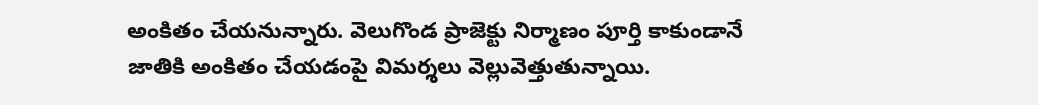అంకితం చేయనున్నారు. వెలుగొండ ప్రాజెక్టు నిర్మాణం పూర్తి కాకుండానే జాతికి అంకితం చేయడంపై విమర్శలు వెల్లువెత్తుతున్నాయి.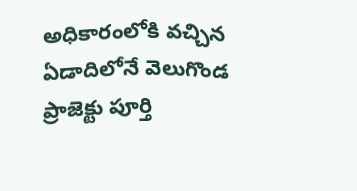అధికారంలోకి వచ్చిన ఏడాదిలోనే వెలుగొండ ప్రాజెక్టు పూర్తి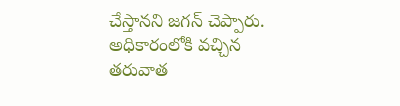చేస్తానని జగన్ చెప్పారు. అధికారంలోకి వచ్చిన తరువాత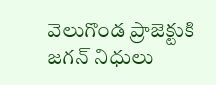వెలుగొండ ప్రాజెక్టుకి జగన్ నిధులు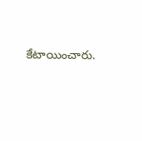కేటాయించారు.